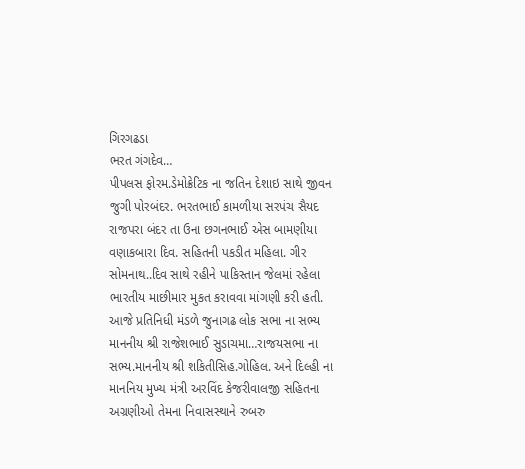ગિરગઢડા
ભરત ગંગદેવ…
પીપલસ ફોરમ.ડેમોક્રેટિક ના જતિન દેશાઇ સાથે જીવન જુગી પોરબંદર. ભરતભાઈ કામળીયા સરપંચ સૈયદ રાજપરા બંદર તા ઉના છગનભાઈ એસ બામણીયા વણાકબારા દિવ. સહિતની પકડીત મહિલા. ગીર સોમનાથ..દિવ સાથે રહીને પાકિસ્તાન જેલમાં રહેલા ભારતીય માછીમાર મુકત કરાવવા માંગણી કરી હતી. આજે પ્રતિનિધી મંડળે જુનાગઢ લોક સભા ના સભ્ય માનનીય શ્રી રાજેશભાઈ સુડાચમા…રાજયસભા ના સભ્ય.માનનીય શ્રી શકિતીસિહ.ગોહિલ. અને દિલ્હી ના માનનિય મુખ્ય મંત્રી અરવિંદ કેજરીવાલજી સહિતના અગ્રણીઓ તેમના નિવાસસ્થાને રુબરુ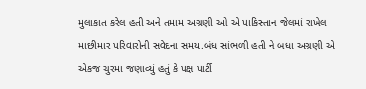મુલાકાત કરેલ હતી અને તમામ અગ્રણી ઓ એ પાકિસ્તાન જેલમાં રાખેલ માછીમાર પરિવારોની સવેદના સમય.બંધ સાંભળી હતી ને બધા અગ્રણી એ એકજ ચુરમા જણાવ્યું હતું કે પક્ષ પાર્ટી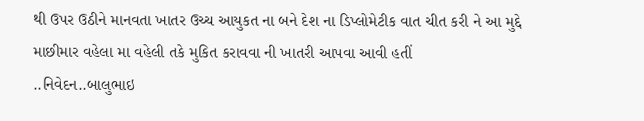થી ઉપર ઉઠીને માનવતા ખાતર ઉચ્ચ આયુકત ના બને દેશ ના ડિપ્લોમેટીક વાત ચીત કરી ને આ મુદ્દે માછીમાર વહેલા મા વહેલી તકે મુકિત કરાવવા ની ખાતરી આપવા આવી હતીં
..નિવેદન..બાલુભાઇ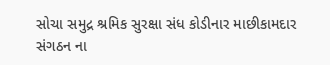સોચા સમુદ્ર શ્રમિક સુરક્ષા સંધ કોડીનાર માછીકામદાર સંગઠન ના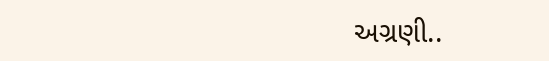અગ્રણી..